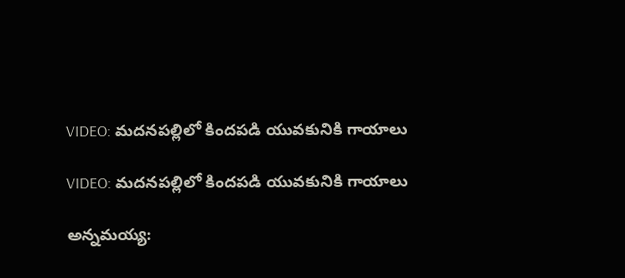VIDEO: మదనపల్లిలో కిందపడి యువకునికి గాయాలు

VIDEO: మదనపల్లిలో కిందపడి యువకునికి గాయాలు

అన్నమయ్య: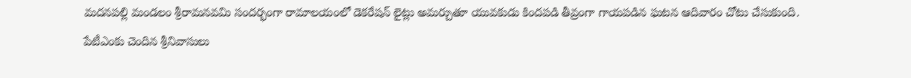మదనపల్లి మండలం శ్రీరామనవమి సందర్భంగా రామాలయంలో డెకరేషన్ లైట్లు అమర్చుతూ యువకుడు కిందపడి తీవ్రంగా గాయపడిన ఘటన ఆదివారం చోటు చేసుకుంది. పేటీఎంకు చెందిన శ్రీనివాసులు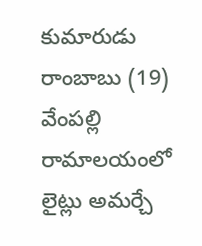కుమారుడు రాంబాబు (19) వేంపల్లి రామాలయంలో లైట్లు అమర్చే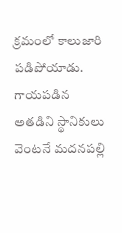క్రమంలో కాలుజారి పడిపోయాడు. గాయపడిన అతడిని స్థానికులు వెంటనే మదనపల్లి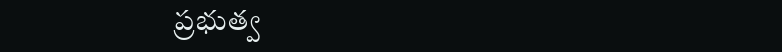ప్రభుత్వ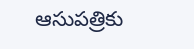ఆసుపత్రికు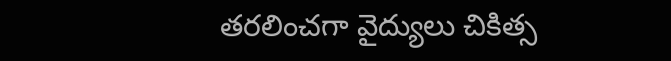తరలించగా వైద్యులు చికిత్స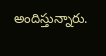అందిస్తున్నారు.